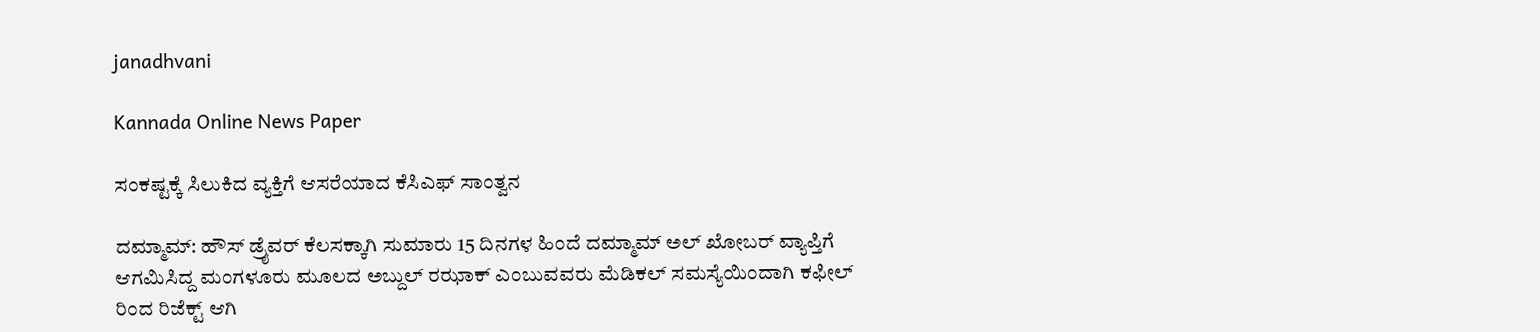janadhvani

Kannada Online News Paper

ಸಂಕಷ್ಟಕ್ಕೆ ಸಿಲುಕಿದ ವ್ಯಕ್ತಿಗೆ ಆಸರೆಯಾದ ಕೆಸಿಎಫ್ ಸಾಂತ್ವನ

ದಮ್ಮಾಮ್: ಹೌಸ್ ಡ್ರೈವರ್ ಕೆಲಸಕ್ಕಾಗಿ ಸುಮಾರು 15 ದಿನಗಳ ಹಿಂದೆ ದಮ್ಮಾಮ್ ಅಲ್ ಖೋಬರ್ ವ್ಯಾಪ್ತಿಗೆ ಆಗಮಿಸಿದ್ದ ಮಂಗಳೂರು ಮೂಲದ ಅಬ್ದುಲ್ ರಝಾಕ್ ಎಂಬುವವರು ಮೆಡಿಕಲ್ ಸಮಸ್ಯೆಯಿಂದಾಗಿ ಕಫೀಲ್ ರಿಂದ ರಿಜೆಕ್ಟ್ ಆಗಿ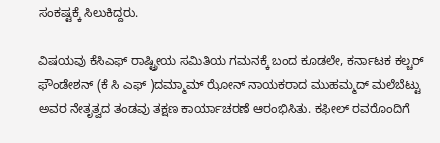ಸಂಕಷ್ಟಕ್ಕೆ ಸಿಲುಕಿದ್ದರು.

ವಿಷಯವು ಕೆಸಿಎಫ್ ರಾಷ್ಟ್ರೀಯ ಸಮಿತಿಯ ಗಮನಕ್ಕೆ ಬಂದ ಕೂಡಲೇ, ಕರ್ನಾಟಕ ಕಲ್ಚರ್ ಫೌಂಡೇಶನ್ (ಕೆ ಸಿ ಎಫ್ )ದಮ್ಮಾಮ್ ಝೋನ್ ನಾಯಕರಾದ ಮುಹಮ್ಮದ್ ಮಲೆಬೆಟ್ಟು ಅವರ ನೇತೃತ್ವದ ತಂಡವು ತಕ್ಷಣ ಕಾರ್ಯಾಚರಣೆ ಆರಂಭಿಸಿತು. ಕಫೀಲ್ ರವರೊಂದಿಗೆ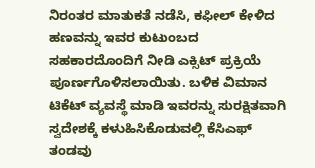ನಿರಂತರ ಮಾತುಕತೆ ನಡೆಸಿ, ಕಫೀಲ್ ಕೇಳಿದ ಹಣವನ್ನು ಇವರ ಕುಟುಂಬದ ಸಹಕಾರದೊಂದಿಗೆ ನೀಡಿ ಎಕ್ಸಿಟ್ ಪ್ರಕ್ರಿಯೆ ಪೂರ್ಣಗೊಳಿಸಲಾಯಿತು. ಬಳಿಕ ವಿಮಾನ ಟಿಕೆಟ್ ವ್ಯವಸ್ಥೆ ಮಾಡಿ ಇವರನ್ನು ಸುರಕ್ಷಿತವಾಗಿ ಸ್ವದೇಶಕ್ಕೆ ಕಳುಹಿಸಿಕೊಡುವಲ್ಲಿ ಕೆಸಿಎಫ್ ತಂಡವು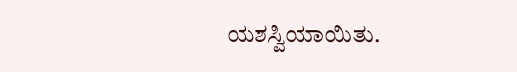ಯಶಸ್ವಿಯಾಯಿತು.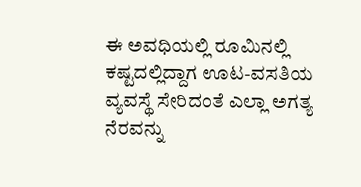ಈ ಅವಧಿಯಲ್ಲಿ ರೂಮಿನಲ್ಲಿ ಕಷ್ಟದಲ್ಲಿದ್ದಾಗ ಊಟ-ವಸತಿಯ ವ್ಯವಸ್ಥೆ ಸೇರಿದಂತೆ ಎಲ್ಲಾ ಅಗತ್ಯ ನೆರವನ್ನು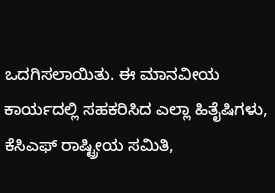ಒದಗಿಸಲಾಯಿತು. ಈ ಮಾನವೀಯ ಕಾರ್ಯದಲ್ಲಿ ಸಹಕರಿಸಿದ ಎಲ್ಲಾ ಹಿತೈಷಿಗಳು, ಕೆಸಿಎಫ್ ರಾಷ್ಟ್ರೀಯ ಸಮಿತಿ,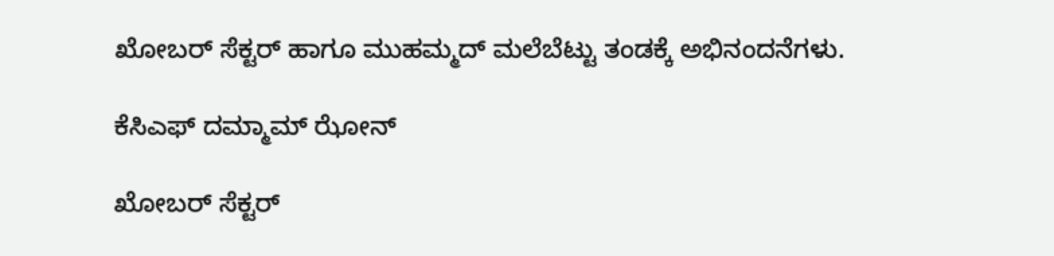ಖೋಬರ್ ಸೆಕ್ಟರ್ ಹಾಗೂ ಮುಹಮ್ಮದ್ ಮಲೆಬೆಟ್ಟು ತಂಡಕ್ಕೆ ಅಭಿನಂದನೆಗಳು.

ಕೆಸಿಎಫ್ ದಮ್ಮಾಮ್ ಝೋನ್

ಖೋಬರ್ ಸೆಕ್ಟರ್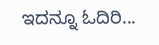ಇದನ್ನೂ ಓದಿರಿ...